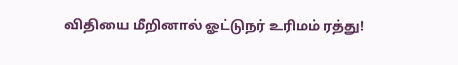விதியை மீறினால் ஓட்டுநர் உரிமம் ரத்து!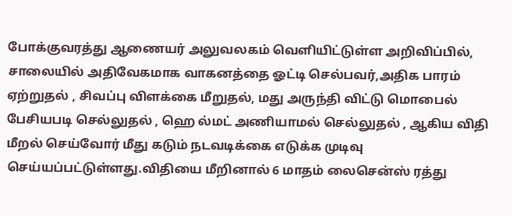போக்குவரத்து ஆணையர் அலுவலகம் வெளியிட்டுள்ள அறிவிப்பில், சாலையில் அதிவேகமாக வாகனத்தை ஓட்டி செல்பவர்,அதிக பாரம் ஏற்றுதல் , சிவப்பு விளக்கை மீறுதல், மது அருந்தி விட்டு மொபைல் பேசியபடி செல்லுதல் , ஹெ ல்மட் அணியாமல் செல்லுதல் , ஆகிய விதி மீறல் செய்வோர் மீது கடும் நடவடிக்கை எடுக்க முடிவு செய்யப்பட்டுள்ளது.விதியை மீறினால் 6 மாதம் லைசென்ஸ் ரத்து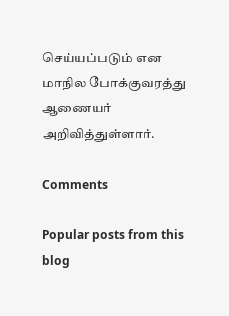செய்யப்படும் என மாநில போக்குவரத்து ஆணையர் அறிவித்துள்ளார்.

Comments

Popular posts from this blog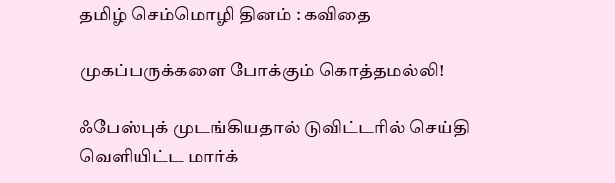தமிழ் செம்மொழி தினம் : கவிதை

முகப்பருக்களை போக்கும் கொத்தமல்லி!

ஃபேஸ்புக் முடங்கியதால் டுவிட்டரில் செய்தி வெளியிட்ட மார்க்